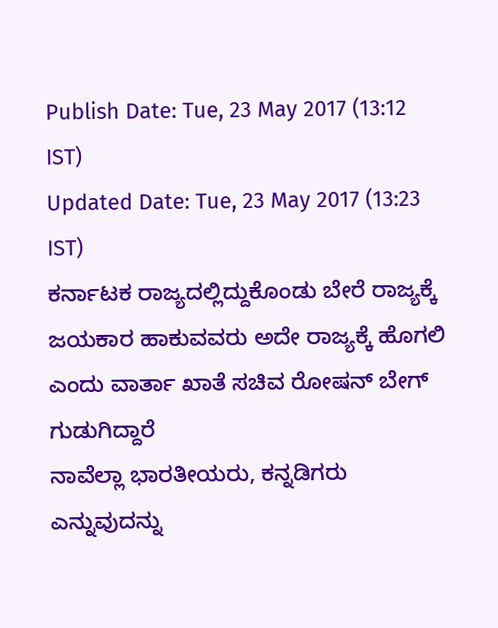Publish Date: Tue, 23 May 2017 (13:12 IST)
Updated Date: Tue, 23 May 2017 (13:23 IST)
ಕರ್ನಾಟಕ ರಾಜ್ಯದಲ್ಲಿದ್ದುಕೊಂಡು ಬೇರೆ ರಾಜ್ಯಕ್ಕೆ ಜಯಕಾರ ಹಾಕುವವರು ಅದೇ ರಾಜ್ಯಕ್ಕೆ ಹೊಗಲಿ ಎಂದು ವಾರ್ತಾ ಖಾತೆ ಸಚಿವ ರೋಷನ್ ಬೇಗ್ ಗುಡುಗಿದ್ದಾರೆ
ನಾವೆಲ್ಲಾ ಭಾರತೀಯರು, ಕನ್ನಡಿಗರು ಎನ್ನುವುದನ್ನು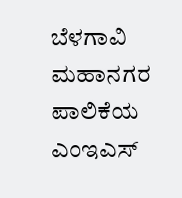ಬೆಳಗಾವಿ ಮಹಾನಗರ ಪಾಲಿಕೆಯ ಎಂಇಎಸ್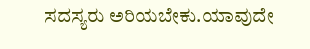ಸದಸ್ಯರು ಅರಿಯಬೇಕು.ಯಾವುದೇ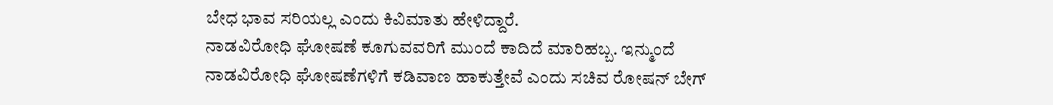ಬೇಧ ಭಾವ ಸರಿಯಲ್ಲ ಎಂದು ಕಿವಿಮಾತು ಹೇಳಿದ್ದಾರೆ.
ನಾಡವಿರೋಧಿ ಘೋಷಣೆ ಕೂಗುವವರಿಗೆ ಮುಂದೆ ಕಾದಿದೆ ಮಾರಿಹಬ್ಬ. ಇನ್ಮುಂದೆ ನಾಡವಿರೋಧಿ ಘೋಷಣೆಗಳಿಗೆ ಕಡಿವಾಣ ಹಾಕುತ್ತೇವೆ ಎಂದು ಸಚಿವ ರೋಷನ್ ಬೇಗ್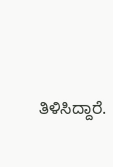ತಿಳಿಸಿದ್ದಾರೆ.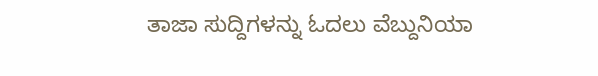ತಾಜಾ ಸುದ್ದಿಗಳನ್ನು ಓದಲು ವೆಬ್ದುನಿಯಾ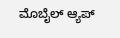ಮೊಬೈಲ್ ಆ್ಯಪ್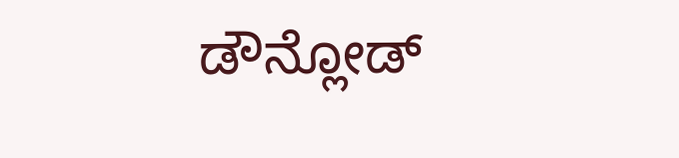ಡೌನ್ಲೋಡ್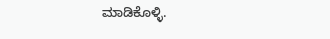ಮಾಡಿಕೊಳ್ಳಿ.